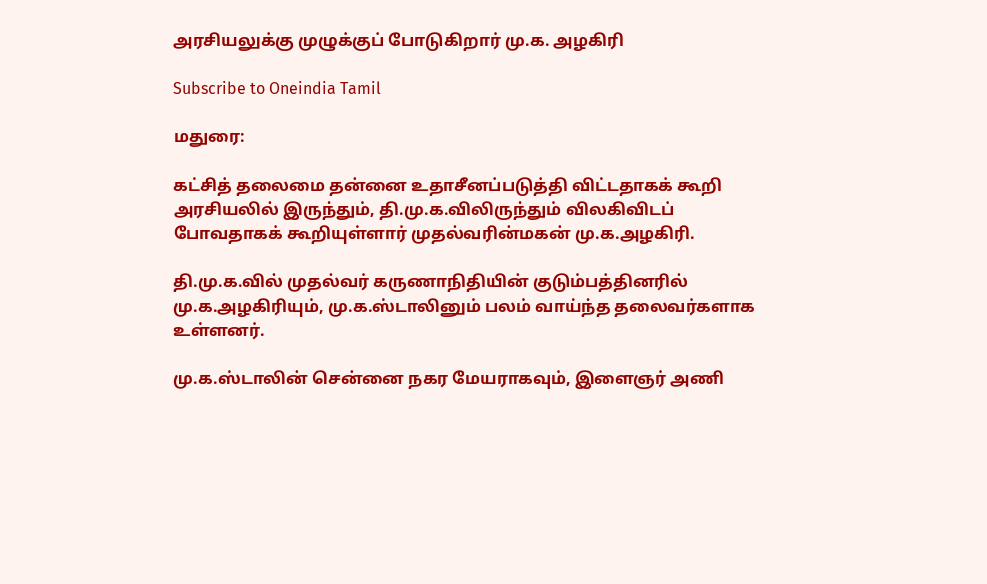அரசியலுக்கு முழுக்குப் போடுகிறார் மு.க. அழகிரி

Subscribe to Oneindia Tamil

மதுரை:

கட்சித் தலைமை தன்னை உதாசீனப்படுத்தி விட்டதாகக் கூறி அரசியலில் இருந்தும், தி.மு.க.விலிருந்தும் விலகிவிடப் போவதாகக் கூறியுள்ளார் முதல்வரின்மகன் மு.க.அழகிரி.

தி.மு.க.வில் முதல்வர் கருணாநிதியின் குடும்பத்தினரில் மு.க.அழகிரியும், மு.க.ஸ்டாலினும் பலம் வாய்ந்த தலைவர்களாக உள்ளனர்.

மு.க.ஸ்டாலின் சென்னை நகர மேயராகவும், இளைஞர் அணி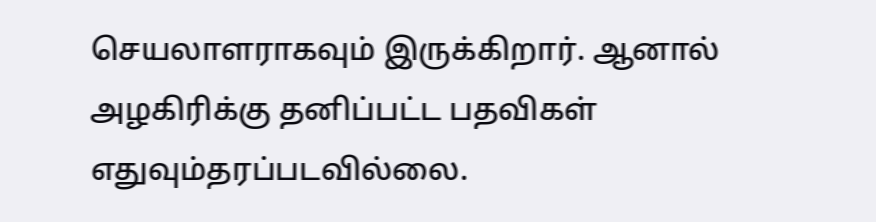செயலாளராகவும் இருக்கிறார். ஆனால் அழகிரிக்கு தனிப்பட்ட பதவிகள் எதுவும்தரப்படவில்லை.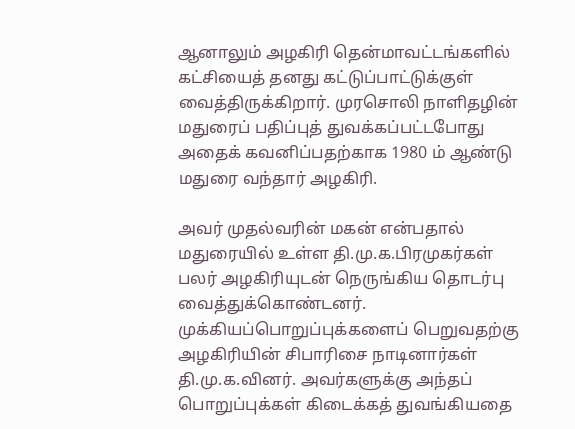ஆனாலும் அழகிரி தென்மாவட்டங்களில் கட்சியைத் தனது கட்டுப்பாட்டுக்குள் வைத்திருக்கிறார். முரசொலி நாளிதழின் மதுரைப் பதிப்புத் துவக்கப்பட்டபோது அதைக் கவனிப்பதற்காக 1980 ம் ஆண்டு மதுரை வந்தார் அழகிரி.

அவர் முதல்வரின் மகன் என்பதால் மதுரையில் உள்ள தி.மு.க.பிரமுகர்கள் பலர் அழகிரியுடன் நெருங்கிய தொடர்பு வைத்துக்கொண்டனர். முக்கியப்பொறுப்புக்களைப் பெறுவதற்கு அழகிரியின் சிபாரிசை நாடினார்கள் தி.மு.க.வினர். அவர்களுக்கு அந்தப் பொறுப்புக்கள் கிடைக்கத் துவங்கியதை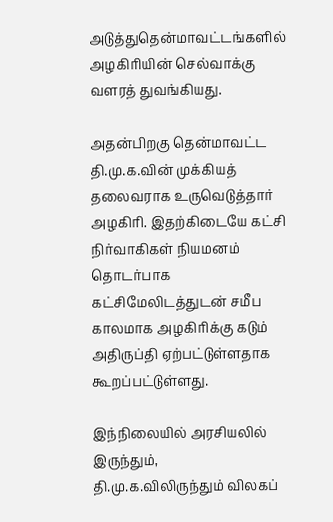அடுத்துதென்மாவட்டங்களில் அழகிரியின் செல்வாக்கு வளரத் துவங்கியது.

அதன்பிறகு தென்மாவட்ட தி.மு.க.வின் முக்கியத் தலைவராக உருவெடுத்தார் அழகிரி. இதற்கிடையே கட்சி நிர்வாகிகள் நியமனம் தொடர்பாக கட்சிமேலிடத்துடன் சமீப காலமாக அழகிரிக்கு கடும் அதிருப்தி ஏற்பட்டுள்ளதாக கூறப்பட்டுள்ளது.

இந்நிலையில் அரசியலில் இருந்தும், தி.மு.க.விலிருந்தும் விலகப்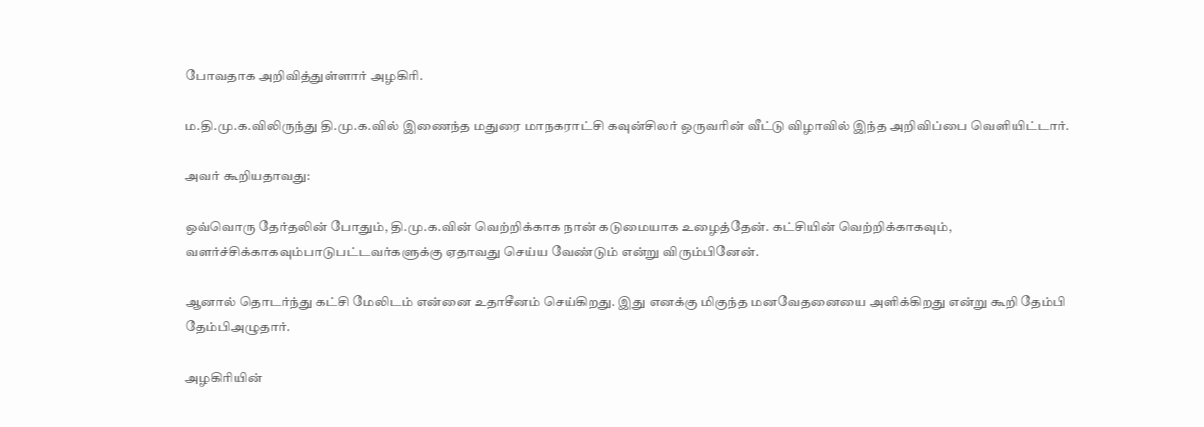போவதாக அறிவித்துள்ளார் அழகிரி.

ம.தி.மு.க.விலிருந்து தி.மு.க.வில் இணைந்த மதுரை மாநகராட்சி கவுன்சிலர் ஒருவரின் வீட்டு விழாவில் இந்த அறிவிப்பை வெளியிட்டார்.

அவர் கூறியதாவது:

ஒவ்வொரு தேர்தலின் போதும், தி.மு.க.வின் வெற்றிக்காக நான் கடுமையாக உழைத்தேன். கட்சியின் வெற்றிக்காகவும், வளர்ச்சிக்காகவும்பாடுபட்டவர்களுக்கு ஏதாவது செய்ய வேண்டும் என்று விரும்பினேன்.

ஆனால் தொடர்ந்து கட்சி மேலிடம் என்னை உதாசீனம் செய்கிறது. இது எனக்கு மிகுந்த மனவேதனையை அளிக்கிறது என்று கூறி தேம்பி தேம்பிஅழுதார்.

அழகிரியின்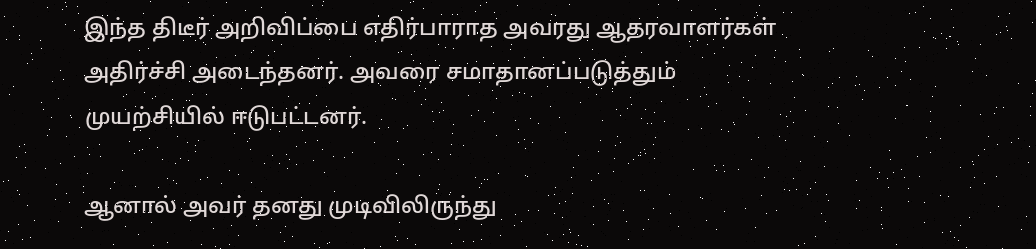இந்த திடீர் அறிவிப்பை எதிர்பாராத அவரது ஆதரவாளர்கள் அதிர்ச்சி அடைந்தனர். அவரை சமாதானப்படுத்தும் முயற்சியில் ஈடுபட்டனர்.

ஆனால் அவர் தனது முடிவிலிருந்து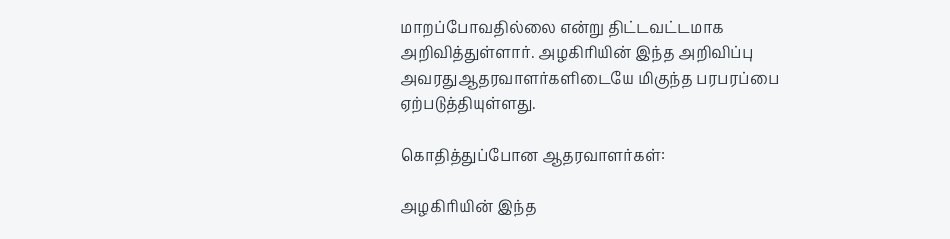மாறப்போவதில்லை என்று திட்டவட்டமாக அறிவித்துள்ளார். அழகிரியின் இந்த அறிவிப்பு அவரதுஆதரவாளர்களிடையே மிகுந்த பரபரப்பை ஏற்படுத்தியுள்ளது.

கொதித்துப்போன ஆதரவாளர்கள்:

அழகிரியின் இந்த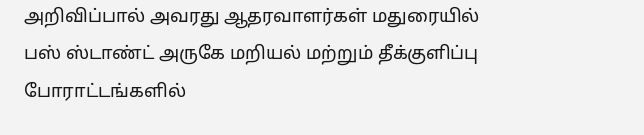அறிவிப்பால் அவரது ஆதரவாளர்கள் மதுரையில் பஸ் ஸ்டாண்ட் அருகே மறியல் மற்றும் தீக்குளிப்பு போராட்டங்களில்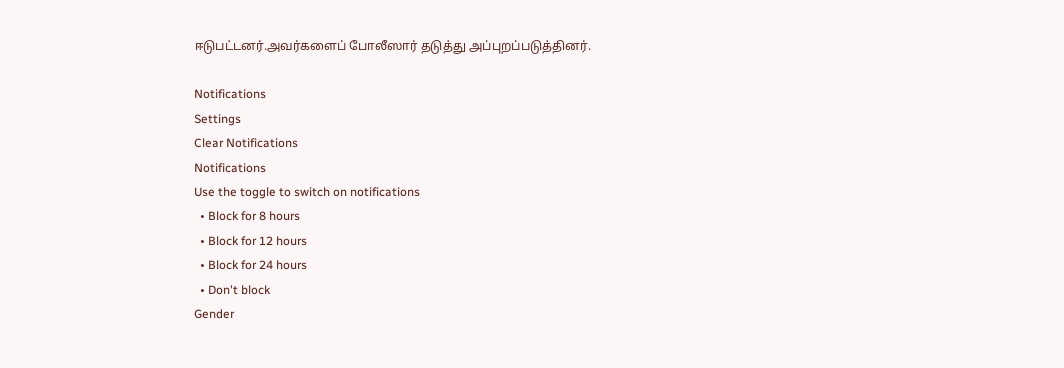ஈடுபட்டனர்.அவர்களைப் போலீஸார் தடுத்து அப்புறப்படுத்தினர்.

Notifications
Settings
Clear Notifications
Notifications
Use the toggle to switch on notifications
  • Block for 8 hours
  • Block for 12 hours
  • Block for 24 hours
  • Don't block
Gender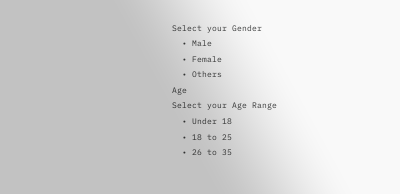Select your Gender
  • Male
  • Female
  • Others
Age
Select your Age Range
  • Under 18
  • 18 to 25
  • 26 to 35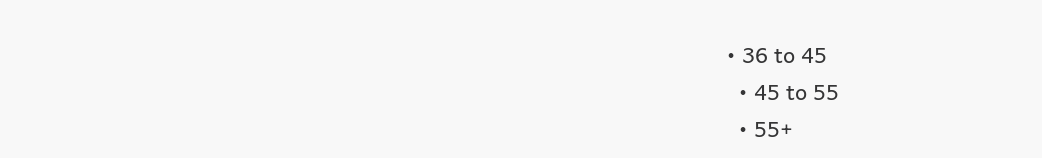• 36 to 45
  • 45 to 55
  • 55+